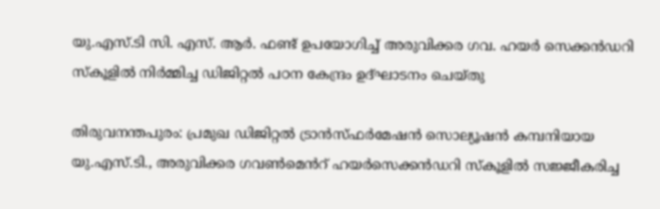യു.എസ്.ടി സി. എസ്. ആർ. ഫണ്ട് ഉപയോഗിച്ച് അരുവിക്കര ഗവ. ഹയര്‍ സെക്കന്‍ഡറി സ്‌കൂളില്‍ നിര്‍മ്മിച്ച ഡിജിറ്റല്‍ പഠന കേന്ദ്രം ഉദ്ഘാടനം ചെയ്തു

തിരുവനന്തപുരം: പ്രമുഖ ഡിജിറ്റല്‍ ട്രാന്‍സ്ഫര്‍മേഷന്‍ സൊല്യൂഷന്‍ കമ്പനിയായ യു.എസ്.ടി., അരുവിക്കര ഗവൺമെൻറ് ഹയര്‍സെക്കന്‍ഡറി സ്‌കൂളില്‍ സജ്ജീകരിച്ച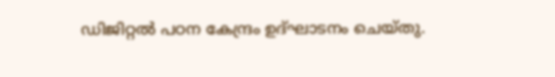ഡിജിറ്റല്‍ പഠന കേന്ദ്രം ഉദ്ഘാടനം ചെയ്തു.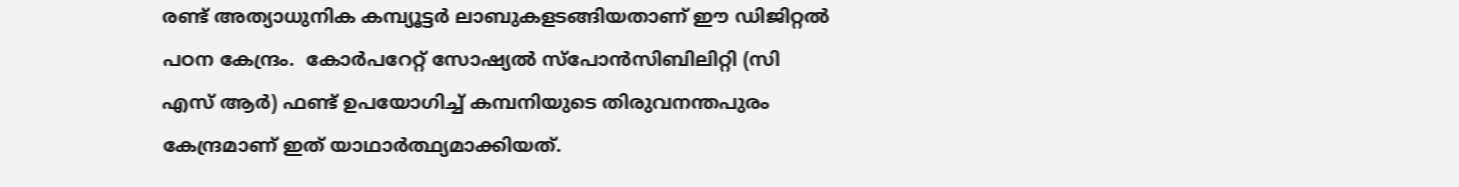രണ്ട് അത്യാധുനിക കമ്പ്യൂട്ടര്‍ ലാബുകളടങ്ങിയതാണ് ഈ ഡിജിറ്റല്‍ പഠന കേന്ദ്രം.  കോർപറേറ്റ് സോഷ്യൽ സ്പോൻസിബിലിറ്റി (സി എസ് ആർ) ഫണ്ട് ഉപയോഗിച്ച് കമ്പനിയുടെ തിരുവനന്തപുരം കേന്ദ്രമാണ് ഇത് യാഥാര്‍ത്ഥ്യമാക്കിയത്.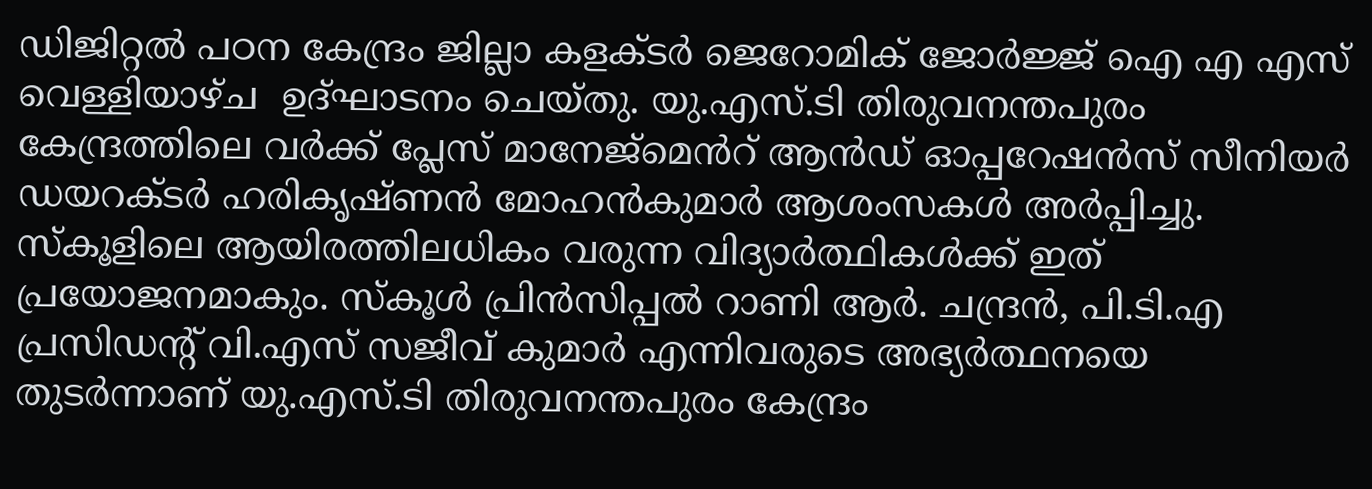ഡിജിറ്റല്‍ പഠന കേന്ദ്രം ജില്ലാ കളക്ടര്‍ ജെറോമിക് ജോര്‍ജ്ജ് ഐ എ എസ് വെള്ളിയാഴ്ച  ഉദ്ഘാടനം ചെയ്തു. യു.എസ്.ടി തിരുവനന്തപുരം കേന്ദ്രത്തിലെ വർക്ക് പ്ലേസ് മാനേജ്‌മെൻറ് ആൻഡ് ഓപ്പറേഷൻസ് സീനിയര്‍ ഡയറക്ടര്‍ ഹരികൃഷ്ണന്‍ മോഹൻകുമാർ ആശംസകൾ അര്‍പ്പിച്ചു. സ്‌കൂളിലെ ആയിരത്തിലധികം വരുന്ന വിദ്യാര്‍ത്ഥികള്‍ക്ക് ഇത് പ്രയോജനമാകും. സ്‌കൂള്‍ പ്രിന്‍സിപ്പല്‍ റാണി ആര്‍. ചന്ദ്രന്‍, പി.ടി.എ പ്രസിഡന്റ് വി.എസ് സജീവ് കുമാര്‍ എന്നിവരുടെ അഭ്യര്‍ത്ഥനയെ തുടര്‍ന്നാണ് യു.എസ്.ടി തിരുവനന്തപുരം കേന്ദ്രം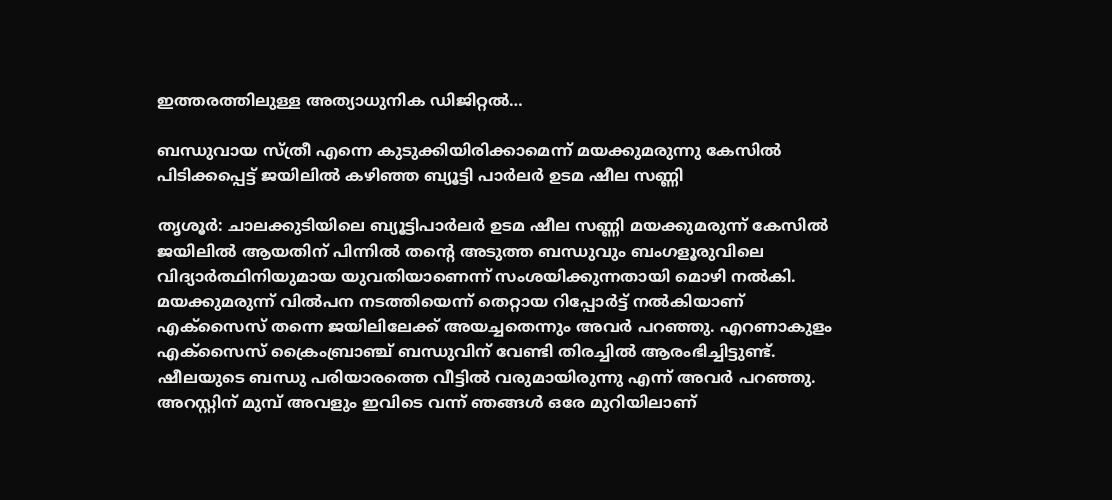ഇത്തരത്തിലുള്ള അത്യാധുനിക ഡിജിറ്റല്‍…

ബന്ധുവായ സ്ത്രീ എന്നെ കുടുക്കിയിരിക്കാമെന്ന് മയക്കുമരുന്നു കേസില്‍ പിടിക്കപ്പെട്ട് ജയിലില്‍ കഴിഞ്ഞ ബ്യൂട്ടി പാർലർ ഉടമ ഷീല സണ്ണി

തൃശൂര്‍: ചാലക്കുടിയിലെ ബ്യൂട്ടിപാര്‍ലര്‍ ഉടമ ഷീല സണ്ണി മയക്കുമരുന്ന്‌ കേസില്‍ ജയിലില്‍ ആയതിന്‌ പിന്നില്‍ തന്റെ അടുത്ത ബന്ധുവും ബംഗളൂരുവിലെ വിദ്യാര്‍ത്ഥിനിയുമായ യുവതിയാണെന്ന്‌ സംശയിക്കുന്നതായി മൊഴി നല്‍കി. മയക്കുമരുന്ന്‌ വില്‍പന നടത്തിയെന്ന്‌ തെറ്റായ റിപ്പോര്‍ട്ട് നല്‍കിയാണ്‌ എക്സൈസ്‌ തന്നെ ജയിലിലേക്ക്‌ അയച്ചതെന്നും അവര്‍ പറഞ്ഞു. എറണാകുളം എക്സൈസ്‌ ക്രൈംബ്രാഞ്ച്‌ ബന്ധുവിന്‌ വേണ്ടി തിരച്ചില്‍ ആരംഭിച്ചിട്ടുണ്ട്. ഷീലയുടെ ബന്ധു പരിയാരത്തെ വീട്ടില്‍ വരുമായിരുന്നു എന്ന് അവര്‍ പറഞ്ഞു. അറസ്റ്റിന്‌ മുമ്പ്‌ അവളും ഇവിടെ വന്ന്‌ ഞങ്ങള്‍ ഒരേ മുറിയിലാണ്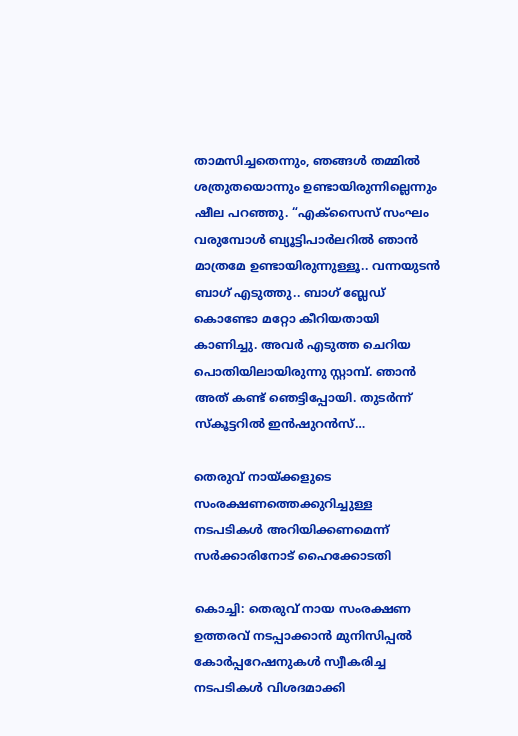താമസിച്ചതെന്നും, ഞങ്ങള്‍ തമ്മില്‍ ശത്രുതയൊന്നും ഉണ്ടായിരുന്നില്ലെന്നും ഷീല പറഞ്ഞു. “എക്സൈസ്‌ സംഘം വരുമ്പോള്‍ ബ്യൂട്ടിപാര്‍ലറില്‍ ഞാന്‍ മാത്രമേ ഉണ്ടായിരുന്നുള്ളൂ.. വന്നയുടന്‍ ബാഗ്‌ എടുത്തു.. ബാഗ്‌ ബ്ലേഡ്‌ കൊണ്ടോ മറ്റോ കീറിയതായി കാണിച്ചു. അവര്‍ എടുത്ത ചെറിയ പൊതിയിലായിരുന്നു സ്റ്റാമ്പ്. ഞാന്‍ അത്‌ കണ്ട്‌ ഞെട്ടിപ്പോയി. തുടര്‍ന്ന്‌ സ്കൂട്ടറില്‍ ഇന്‍ഷുറന്‍സ്‌…

തെരുവ് നായ്ക്കളുടെ സംരക്ഷണത്തെക്കുറിച്ചുള്ള നടപടികൾ അറിയിക്കണമെന്ന് സര്‍ക്കാരിനോട് ഹൈക്കോടതി

കൊച്ചി: തെരുവ്‌ നായ സംരക്ഷണ ഉത്തരവ്‌ നടപ്പാക്കാന്‍ മുനിസിപ്പല്‍ കോര്‍പ്പറേഷനുകള്‍ സ്വീകരിച്ച നടപടികള്‍ വിശദമാക്കി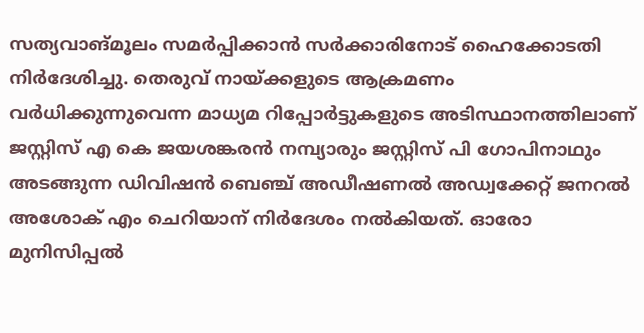സത്യവാങ്മൂലം സമര്‍പ്പിക്കാന്‍ സര്‍ക്കാരിനോട്‌ ഹൈക്കോടതി നിര്‍ദേശിച്ചു. തെരുവ്‌ നായ്ക്കളുടെ ആക്രമണം വര്‍ധിക്കുന്നുവെന്ന മാധ്യമ റിപ്പോര്‍ട്ടുകളുടെ അടിസ്ഥാനത്തിലാണ്‌ ജസ്റ്റിസ്‌ എ കെ ജയശങ്കരന്‍ നമ്പ്യാരും ജസ്റ്റിസ് പി ഗോപിനാഥും അടങ്ങുന്ന ഡിവിഷന്‍ ബെഞ്ച്‌ അഡീഷണല്‍ അഡ്വക്കേറ്റ്‌ ജനറല്‍ അശോക്‌ എം ചെറിയാന് നിര്‍ദേശം നല്‍കിയത്‌. ഓരോ മുനിസിപ്പല്‍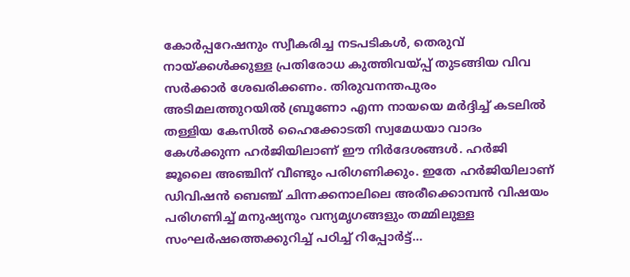കോര്‍പ്പറേഷനും സ്വീകരിച്ച നടപടികള്‍, തെരുവ്‌ നായ്ക്കള്‍ക്കുള്ള പ്രതിരോധ കുത്തിവയ്പ്പ്‌ തുടങ്ങിയ വിവ സര്‍ക്കാര്‍ ശേഖരിക്കണം. തിരുവനന്തപുരം അടിമലത്തുറയില്‍ ബ്രൂണോ എന്ന നായയെ മര്‍ദ്ദിച്ച് കടലില്‍ തള്ളിയ കേസില്‍ ഹൈക്കോടതി സ്വമേധയാ വാദം കേള്‍ക്കുന്ന ഹര്‍ജിയിലാണ്‌ ഈ നിര്‍ദേശങ്ങള്‍. ഹര്‍ജി ജൂലൈ അഞ്ചിന്‌ വീണ്ടും പരിഗണിക്കും. ഇതേ ഹര്‍ജിയിലാണ്‌ ഡിവിഷന്‍ ബെഞ്ച്‌ ചിന്നക്കനാലിലെ അരീക്കൊമ്പന്‍ വിഷയം പരിഗണിച്ച്‌ മനുഷ്യനും വന്യമൃഗങ്ങളും തമ്മിലുള്ള സംഘര്‍ഷത്തെക്കുറിച്ച്‌ പഠിച്ച്‌ റിപ്പോര്‍ട്ട്‌…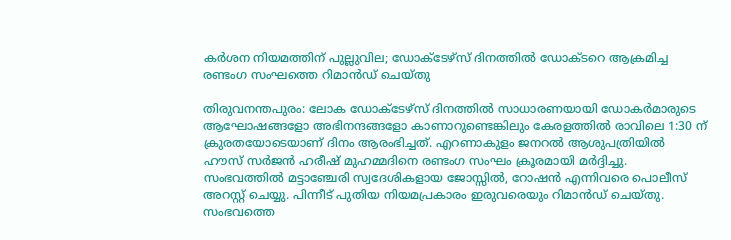കർശന നിയമത്തിന് പുല്ലുവില; ഡോക്ടേഴ്സ് ദിനത്തില്‍ ഡോക്ടറെ ആക്രമിച്ച രണ്ടംഗ സംഘത്തെ റിമാന്‍ഡ് ചെയ്തു

തിരുവനന്തപുരം: ലോക ഡോക്ടേഴ്സ്‌ ദിനത്തില്‍ സാധാരണയായി ഡോകര്‍മാരുടെ ആഘോഷങ്ങളോ അഭിനന്ദങ്ങളോ കാണാറുണ്ടെങ്കിലും കേരളത്തില്‍ രാവിലെ 1:30 ന്‌ ക്രുരതയോടെയാണ്‌ ദിനം ആരംഭിച്ചത്‌. എറണാകുളം ജനറല്‍ ആശുപത്രിയില്‍ ഹൗസ് സര്‍ജന്‍ ഹരീഷ്‌ മുഹമ്മദിനെ രണ്ടംഗ സംഘം ക്രൂരമായി മര്‍ദ്ദിച്ചു. സംഭവത്തില്‍ മട്ടാഞ്ചേരി സ്വദേശികളായ ജോസ്സില്‍, റോഷന്‍ എന്നിവരെ പൊലീസ്‌ അറസ്റ്റ്‌ ചെയ്യു. പിന്നീട് പുതിയ നിയമപ്രകാരം ഇരുവരെയും റിമാന്‍ഡ്‌ ചെയ്തു. സംഭവത്തെ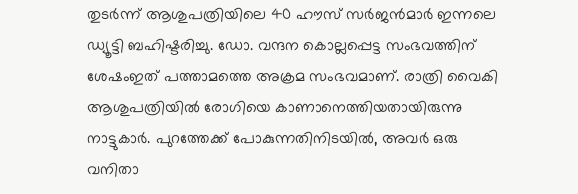തുടര്‍ന്ന്‌ ആശുപത്രിയിലെ 40 ഹൗസ് സര്‍ജന്‍മാര്‍ ഇന്നലെ ഡ്യൂട്ടി ബഹിഷ്ടരിച്ചു. ഡോ. വന്ദന കൊല്ലപ്പെട്ട സംഭവത്തിന്‌ ശേഷംഇത്‌ പത്താമത്തെ അക്രമ സംഭവമാണ്‌. രാത്രി വൈകി ആശുപത്രിയില്‍ രോഗിയെ കാണാനെത്തിയതായിരുന്നു നാട്ടുകാര്‍. പുറത്തേക്ക്‌ പോകുന്നതിനിടയില്‍, അവര്‍ ഒരു വനിതാ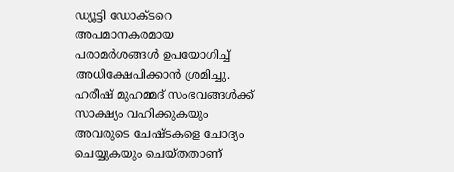ഡ്യൂട്ടി ഡോക്ടറെ അപമാനകരമായ പരാമര്‍ശങ്ങള്‍ ഉപയോഗിച്ച്‌ അധിക്ഷേപിക്കാന്‍ ശ്രമിച്ചു. ഹരീഷ്‌ മുഹമ്മദ് സംഭവങ്ങള്‍ക്ക്‌ സാക്ഷ്യം വഹിക്കുകയും അവരുടെ ചേഷ്ടകളെ ചോദ്യം ചെയ്യുകയും ചെയ്തതാണ്‌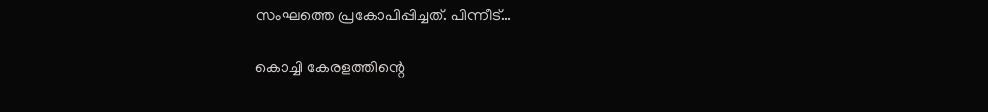സംഘത്തെ പ്രകോപിപ്പിച്ചത്‌. പിന്നീട്…

കൊച്ചി കേരളത്തിന്റെ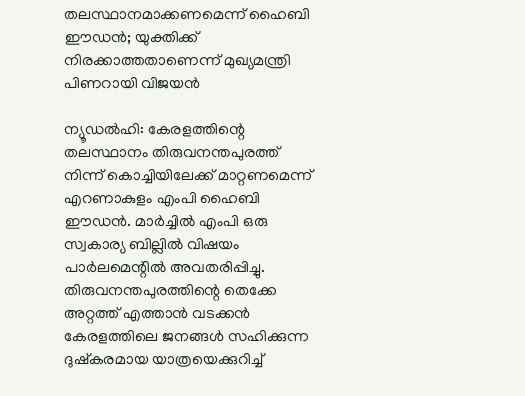തലസ്ഥാനമാക്കണമെന്ന് ഹൈബി ഈഡൻ; യുക്തിക്ക് നിരക്കാത്തതാണെന്ന് മുഖ്യമന്ത്രി പിണറായി വിജയൻ

ന്യൂഡല്‍ഹി: കേരളത്തിന്റെ തലസ്ഥാനം തിരുവനന്തപുരത്ത്‌ നിന്ന്‌ കൊച്ചിയിലേക്ക്‌ മാറ്റണമെന്ന്‌ എറണാകുളം എംപി ഹൈബി ഈഡന്‍. മാര്‍ച്ചില്‍ എംപി ഒരു സ്വകാര്യ ബില്ലില്‍ വിഷയം പാര്‍ലമെന്റില്‍ അവതരിപ്പിച്ചു. തിരുവനന്തപുരത്തിന്റെ തെക്കേ അറ്റത്ത് എത്താന്‍ വടക്കന്‍ കേരളത്തിലെ ജനങ്ങള്‍ സഹിക്കുന്ന ദുഷ്കരമായ യാത്രയെക്കുറിച്ച്‌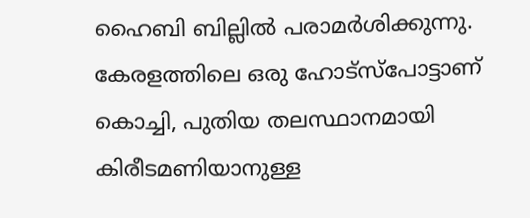ഹൈബി ബില്ലില്‍ പരാമര്‍ശിക്കുന്നു. കേരളത്തിലെ ഒരു ഹോട്സ്പോട്ടാണ്‌ കൊച്ചി, പുതിയ തലസ്ഥാനമായി കിരീടമണിയാനുള്ള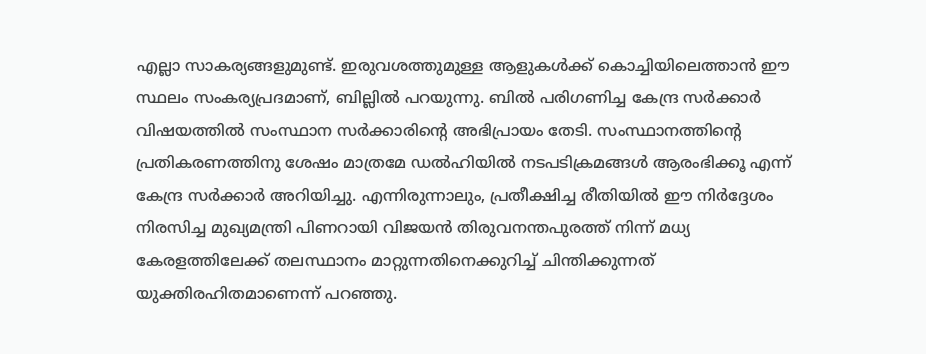എല്ലാ സാകര്യങ്ങളുമുണ്ട്‌. ഇരുവശത്തുമുള്ള ആളുകള്‍ക്ക്‌ കൊച്ചിയിലെത്താന്‍ ഈ സ്ഥലം സംകര്യപ്രദമാണ്‌, ബില്ലില്‍ പറയുന്നു. ബില്‍ പരിഗണിച്ച കേന്ദ്ര സര്‍ക്കാര്‍ വിഷയത്തില്‍ സംസ്ഥാന സര്‍ക്കാരിന്റെ അഭിപ്രായം തേടി. സംസ്ഥാനത്തിന്റെ പ്രതികരണത്തിനു ശേഷം മാത്രമേ ഡല്‍ഹിയില്‍ നടപടിക്രമങ്ങള്‍ ആരംഭിക്കൂ എന്ന്‌ കേന്ദ്ര സര്‍ക്കാര്‍ അറിയിച്ചു. എന്നിരുന്നാലും, പ്രതീക്ഷിച്ച രീതിയില്‍ ഈ നിര്‍ദ്ദേശം നിരസിച്ച മുഖ്യമന്ത്രി പിണറായി വിജയന്‍ തിരുവനന്തപുരത്ത്‌ നിന്ന്‌ മധ്യ കേരളത്തിലേക്ക്‌ തലസ്ഥാനം മാറ്റുന്നതിനെക്കുറിച്ച്‌ ചിന്തിക്കുന്നത്‌ യുക്തിരഹിതമാണെന്ന്‌ പറഞ്ഞു.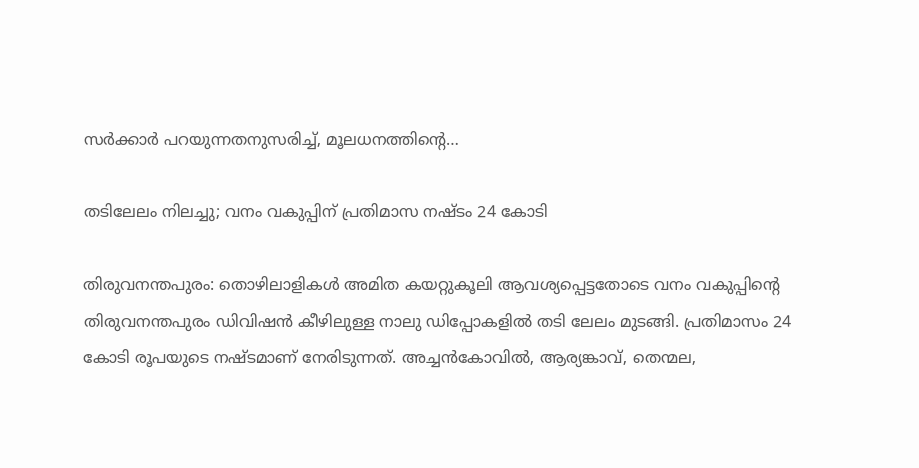സര്‍ക്കാര്‍ പറയുന്നതനുസരിച്ച്‌, മൂലധനത്തിന്റെ…

തടിലേലം നിലച്ചു; വനം വകുപ്പിന് പ്രതിമാസ നഷ്ടം 24 കോടി

തിരുവനന്തപുരം: തൊഴിലാളികള്‍ അമിത കയറ്റുകൂലി ആവശ്യപ്പെട്ടതോടെ വനം വകുപ്പിന്റെ തിരുവനന്തപുരം ഡിവിഷന്‍ കീഴിലുള്ള നാലു ഡിപ്പോകളില്‍ തടി ലേലം മുടങ്ങി. പ്രതിമാസം 24 കോടി രൂപയുടെ നഷ്ടമാണ്‌ നേരിടുന്നത്‌. അച്ചന്‍കോവില്‍, ആര്യങ്കാവ്‌, തെന്മല,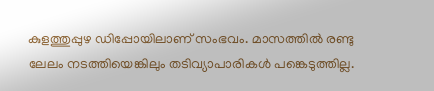കുളത്തുപ്പുഴ ഡിപ്പോയിലാണ്‌ സംഭവം. മാസത്തില്‍ രണ്ടു ലേലം നടത്തിയെങ്കിലും തടിവ്യാപാരികള്‍ പങ്കെടുത്തില്ല.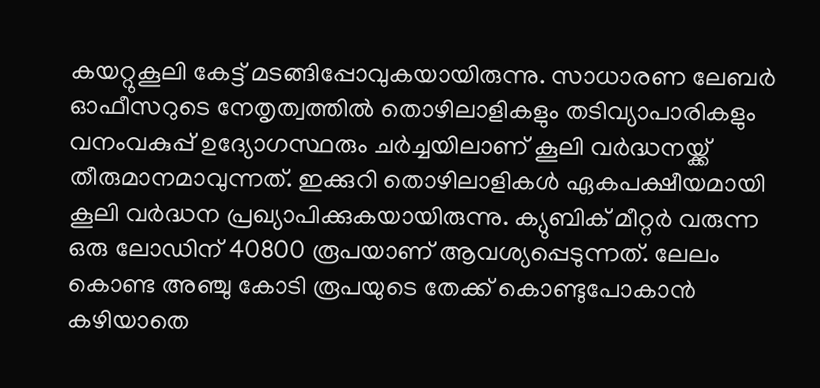കയറ്റുകൂലി കേട്ട് മടങ്ങിപ്പോവുകയായിരുന്നു. സാധാരണ ലേബര്‍ ഓഫീസറുടെ നേതൃത്വത്തില്‍ തൊഴിലാളികളും തടിവ്യാപാരികളും വനംവകുപ്പ്‌ ഉദ്യോഗസ്ഥരും ചര്‍ച്ചയിലാണ് കൂലി വര്‍ദ്ധനയ്ക്ക്‌ തീരുമാനമാവുന്നത്‌. ഇക്കുറി തൊഴിലാളികള്‍ ഏകപക്ഷീയമായി കൂലി വര്‍ദ്ധന പ്രഖ്യാപിക്കുകയായിരുന്നു. ക്യുബിക്‌ മീറ്റര്‍ വരുന്ന ഒരു ലോഡിന്‌ 40800 രൂപയാണ്‌ ആവശ്യപ്പെടുന്നത്‌. ലേലം കൊണ്ട അഞ്ചു കോടി രൂപയുടെ തേക്ക്‌ കൊണ്ടുപോകാന്‍ കഴിയാതെ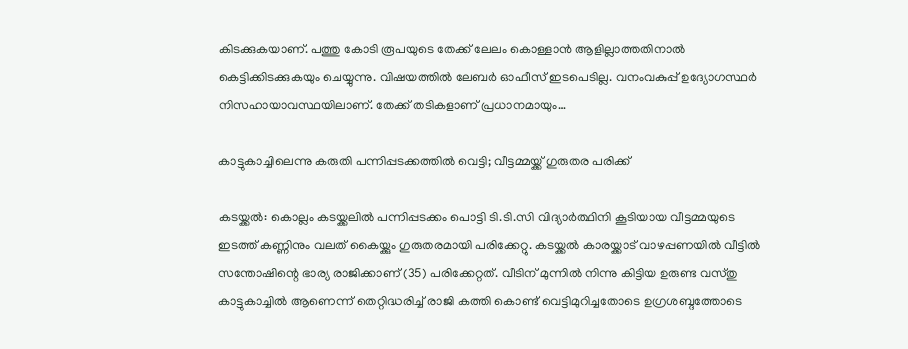കിടക്കുകയാണ്‌. പത്തു കോടി രൂപയുടെ തേക്ക്‌ ലേലം കൊള്ളാന്‍ ആളില്ലാത്തതിനാല്‍ കെട്ടിക്കിടക്കുകയും ചെയ്യുന്നു. വിഷയത്തില്‍ ലേബര്‍ ഓഫീസ്‌ ഇടപെടില്ല. വനംവകുപ്പ്‌ ഉദ്യോഗസ്ഥര്‍ നിസഹായാവസ്ഥയിലാണ്‌. തേക്ക്‌ തടികളാണ്‌ പ്രധാനമായും…

കാട്ടുകാച്ചിലെന്നു കരുതി പന്നിപ്പടക്കത്തിൽ വെട്ടി; വീട്ടമ്മയ്ക്ക് ഗുരുതര പരിക്ക്

കടയ്ക്കല്‍: കൊല്ലം കടയ്ക്കലില്‍ പന്നിപ്പടക്കം പൊട്ടി ടി.ടി.സി വിദ്യാര്‍ത്ഥിനി കൂടിയായ വീട്ടമ്മയുടെ ഇടത്ത്‌ കണ്ണിനും വലത്‌ കൈയ്ക്കും ഗുരുതരമായി പരിക്കേറ്റു. കടയ്ക്കല്‍ കാരയ്ക്കാട്‌ വാഴപ്പണയില്‍ വീട്ടില്‍ സന്തോഷിന്റെ ഭാര്യ രാജിക്കാണ്‌ (35) പരിക്കേറ്റത്‌. വീടിന്‌ മുന്നില്‍ നിന്നു കിട്ടിയ ഉരുണ്ട വസ്തു കാട്ടുകാച്ചില്‍ ആണെന്ന്‌ തെറ്റിദ്ധരിച്ച്‌ രാജി കത്തി കൊണ്ട് വെട്ടിമുറിച്ചതോടെ ഉഗ്രശബ്ദത്തോടെ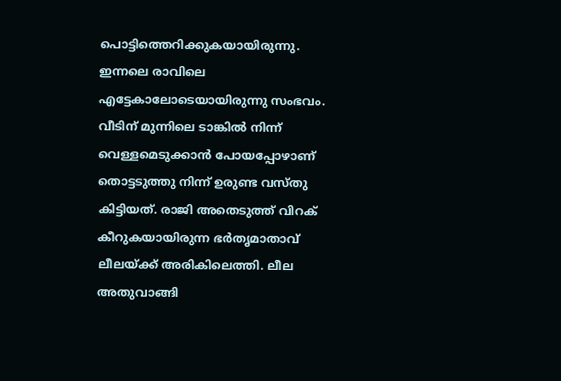പൊട്ടിത്തെറിക്കുകയായിരുന്നു. ഇന്നലെ രാവിലെ എട്ടേകാലോടെയായിരുന്നു സംഭവം. വീടിന്‌ മുന്നിലെ ടാങ്കില്‍ നിന്ന്‌ വെള്ളമെടുക്കാന്‍ പോയപ്പോഴാണ് തൊട്ടടുത്തു നിന്ന് ഉരുണ്ട വസ്തു കിട്ടിയത്. രാജി അതെടുത്ത്‌ വിറക്‌ കീറുകയായിരുന്ന ഭര്‍തൃമാതാവ്‌ ലീലയ്ക്ക്‌ അരികിലെത്തി. ലീല അതുവാങ്ങി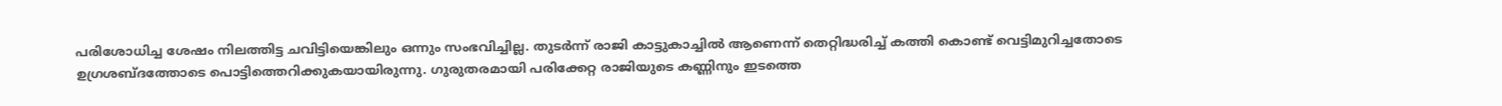പരിശോധിച്ച ശേഷം നിലത്തിട്ട ചവിട്ടിയെങ്കിലും ഒന്നും സംഭവിച്ചില്ല. തുടര്‍ന്ന്‌ രാജി കാട്ടുകാച്ചില്‍ ആണെന്ന്‌ തെറ്റിദ്ധരിച്ച്‌ കത്തി കൊണ്ട് വെട്ടിമുറിച്ചതോടെ ഉഗ്രശബ്ദത്തോടെ പൊട്ടിത്തെറിക്കുകയായിരുന്നു. ഗുരുതരമായി പരിക്കേറ്റ രാജിയുടെ കണ്ണിനും ഇടത്തെ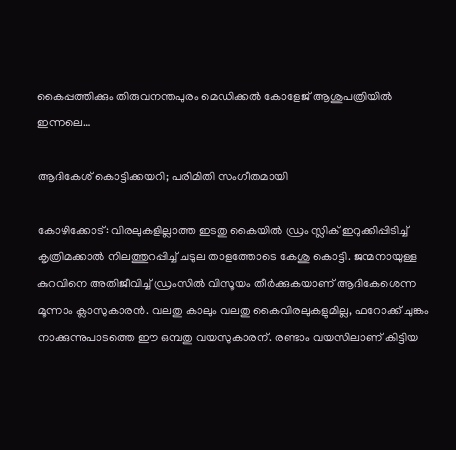കൈപ്പത്തിക്കും തിരുവനന്തപുരം മെഡിക്കല്‍ കോളേജ്‌ ആശുപത്രിയില്‍ ഇന്നലെ…

ആദികേശ് കൊട്ടിക്കയറി; പരിമിതി സംഗീതമായി

കോഴിക്കോട്‌: വിരലുകളില്ലാത്ത ഇടതു കൈയില്‍ ഡ്രം സ്ലിക്‌ ഇറുക്കിപ്പിടിച്ച്‌ കൃത്രിമക്കാല്‍ നിലത്തുറപ്പിച്ച്‌ ചടുല താളത്തോടെ കേശു കൊട്ടി. ജന്മനായുള്ള കുറവിനെ അതിജീവിച്ച്‌ ഡ്രംസില്‍ വിസൂയം തീര്‍ക്കുകയാണ്‌ ആദികേശെന്ന മൂന്നാം ക്ലാസുകാരന്‍. വലതു കാലും വലതു കൈവിരലുകളുമില്ല, ഫറോക്ക്‌ ചുങ്കം നാക്കുന്നുപാടത്തെ ഈ ഒമ്പതു വയസുകാരന്‌. രണ്ടാം വയസിലാണ്‌ കിട്ടിയ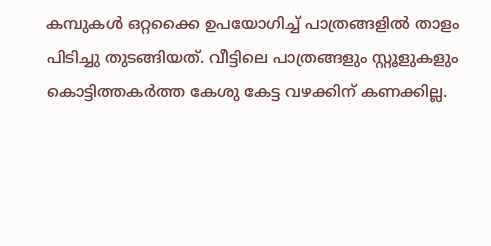കമ്പുകള്‍ ഒറ്റക്കൈ ഉപയോഗിച്ച്‌ പാത്രങ്ങളില്‍ താളം പിടിച്ചു തുടങ്ങിയത്‌. വീട്ടിലെ പാത്രങ്ങളും സ്റ്റൂളുകളും കൊട്ടിത്തകര്‍ത്ത കേശു കേട്ട വഴക്കിന്‌ കണക്കില്ല.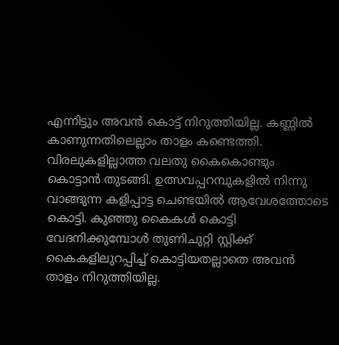എന്നിട്ടും അവന്‍ കൊട്ട് നിറുത്തിയില്ല. കണ്ണില്‍ കാണുന്നതിലെല്ലാം താളം കണ്ടെത്തി. വിരലുകളില്ലാത്ത വലതു കൈകൊണ്ടും കൊട്ടാന്‍ തുടങ്ങി. ഉത്സവപ്പറമ്പുകളില്‍ നിന്നു വാങ്ങുന്ന കളിപ്പാട്ട ചെണ്ടയിൽ ആവേശത്തോടെ കൊട്ടി. കുഞ്ഞു കൈകള്‍ കൊട്ടി വേദനിക്കുമ്പോള്‍ തുണിചുറ്റി സ്റ്റിക്ക്‌ കൈകളിലുറപ്പിച്ച്‌ കൊട്ടിയതല്ലാതെ അവന്‍ താളം നിറുത്തിയില്ല.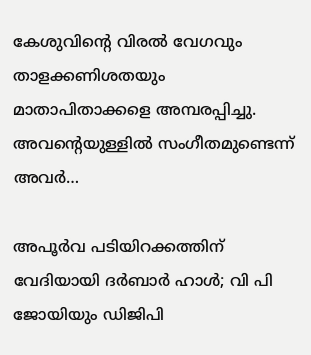കേശുവിന്റെ വിരല്‍ വേഗവും താളക്കണിശതയും മാതാപിതാക്കളെ അമ്പരപ്പിച്ചു. അവന്റെയുള്ളില്‍ സംഗീതമുണ്ടെന്ന്‌ അവര്‍…

അപൂർവ പടിയിറക്കത്തിന് വേദിയായി ദർബാർ ഹാൾ; വി പി ജോയിയും ഡിജിപി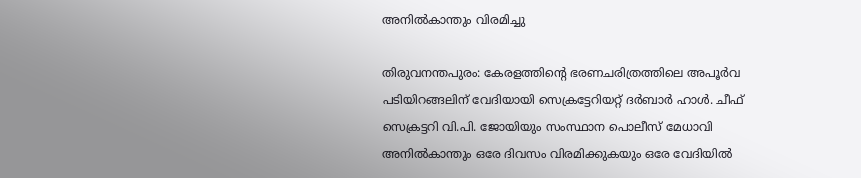അനില്‍‌കാന്തും വിരമിച്ചു

തിരുവനന്തപുരം: കേരളത്തിന്റെ ഭരണചരിത്രത്തിലെ അപൂര്‍വ പടിയിറങ്ങലിന്‌ വേദിയായി സെക്രട്ടേറിയറ്റ്‌ ദര്‍ബാര്‍ ഹാള്‍. ചീഫ്‌ സെക്രട്ടറി വി.പി. ജോയിയും സംസ്ഥാന പൊലീസ്‌ മേധാവി അനില്‍കാന്തും ഒരേ ദിവസം വിരമിക്കുകയും ഒരേ വേദിയില്‍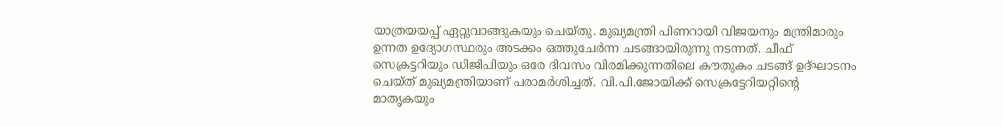യാത്രയയപ്പ്‌ ഏറ്റുവാങ്ങുകയും ചെയ്തു. മുഖ്യമന്ത്രി പിണറായി വിജയനും മന്ത്രിമാരും ഉന്നത ഉദ്യോഗസ്ഥരും അടക്കം ഒത്തുചേര്‍ന്ന ചടങ്ങായിരുന്നു നടന്നത്‌. ചീഫ്‌ സെക്രട്ടറിയും ഡിജിപിയും ഒരേ ദിവസം വിരമിക്കുന്നതിലെ കൗതുകം ചടങ്ങ്‌ ഉദ്ഘാടനം ചെയ്ത്‌ മുഖ്യമന്ത്രിയാണ്‌ പരാമര്‍ശിച്ചത്‌. വി.പി.ജോയിക്ക്‌ സെക്രട്ടേറിയറ്റിന്റെ മാതൃകയും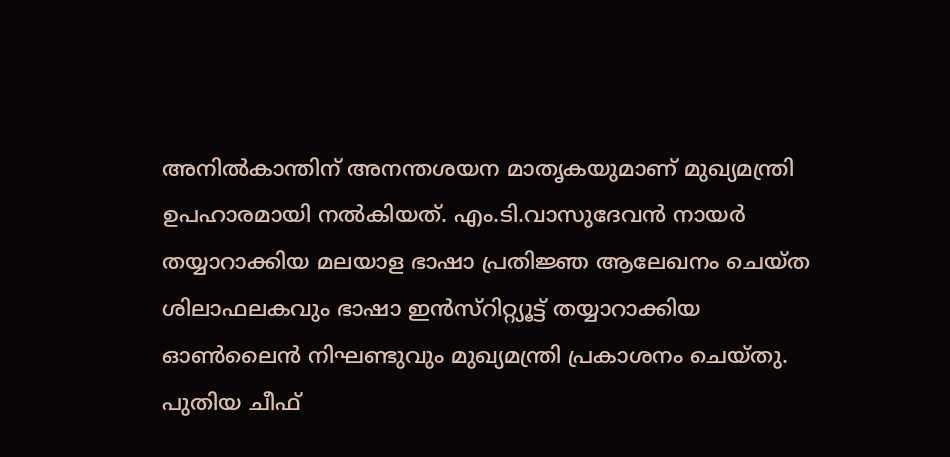അനില്‍കാന്തിന്‌ അനന്തശയന മാതൃകയുമാണ്‌ മുഖ്യമന്ത്രി ഉപഹാരമായി നല്‍കിയത്‌. എം.ടി.വാസുദേവന്‍ നായര്‍ തയ്യാറാക്കിയ മലയാള ഭാഷാ പ്രതിജ്ഞ ആലേഖനം ചെയ്ത ശിലാഫലകവും ഭാഷാ ഇന്‍സ്റിറ്റ്യൂട്ട്‌ തയ്യാറാക്കിയ ഓണ്‍ലൈന്‍ നിഘണ്ടുവും മുഖ്യമന്ത്രി പ്രകാശനം ചെയ്തു. പുതിയ ചീഫ്‌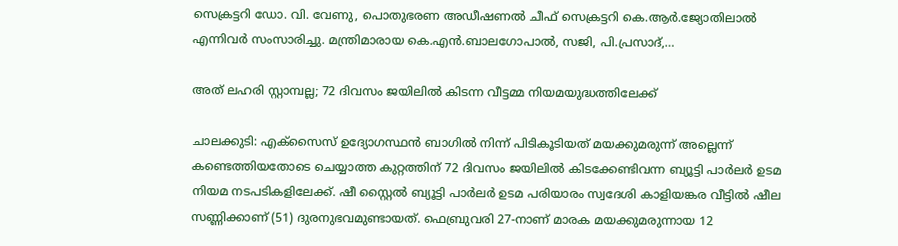സെക്രട്ടറി ഡോ. വി. വേണു, പൊതുഭരണ അഡീഷണല്‍ ചീഫ്‌ സെക്രട്ടറി കെ.ആര്‍.ജ്യോതിലാല്‍ എന്നിവര്‍ സംസാരിച്ചു. മന്ത്രിമാരായ കെ.എന്‍.ബാലഗോപാല്‍, സജി, പി.പ്രസാദ്,…

അത് ലഹരി സ്റ്റാമ്പല്ല; 72 ദിവസം ജയിലില്‍ കിടന്ന വീട്ടമ്മ നിയമയുദ്ധത്തിലേക്ക്

ചാലക്കുടി: എക്സൈസ്‌ ഉദ്യോഗസ്ഥന്‍ ബാഗില്‍ നിന്ന്‌ പിടികൂടിയത്‌ മയക്കുമരുന്ന്‌ അല്ലെന്ന്‌ കണ്ടെത്തിയതോടെ ചെയ്യാത്ത കുറ്റത്തിന് 72 ദിവസം ജയിലില്‍ കിടക്കേണ്ടിവന്ന ബ്യൂട്ടി പാര്‍ലര്‍ ഉടമ നിയമ നടപടികളിലേക്ക്‌. ഷീ സ്റ്റൈല്‍ ബ്യൂട്ടി പാര്‍ലര്‍ ഉടമ പരിയാരം സ്വദേശി കാളിയങ്കര വീട്ടില്‍ ഷീല സണ്ണിക്കാണ്‌ (51) ദുരനുഭവമുണ്ടായത്‌. ഫെബ്രുവരി 27-നാണ് മാരക മയക്കുമരുന്നായ 12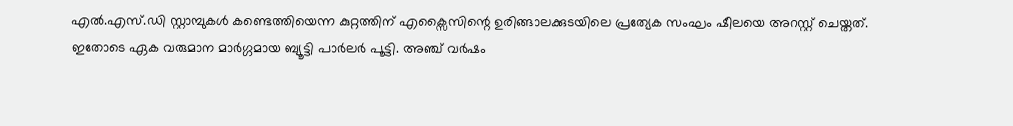എല്‍.എസ്‌.ഡി സ്റ്റാമ്പുകള്‍ കണ്ടെത്തിയെന്ന കുറ്റത്തിന്‌ എക്സൈസിന്റെ ഉരിങ്ങാലക്കുടയിലെ പ്രത്യേക സംഘം ഷീലയെ അറസ്റ്റ് ചെയ്തത്. ഇതോടെ ഏക വരുമാന മാര്‍ഗ്ഗമായ ബ്യൂട്ടി പാര്‍ലര്‍ പൂട്ടി. അഞ്ച്‌ വര്‍ഷം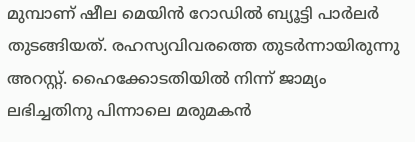മുമ്പാണ്‌ ഷീല മെയിന്‍ റോഡില്‍ ബ്യൂട്ടി പാര്‍ലര്‍ തുടങ്ങിയത്‌. രഹസ്യവിവരത്തെ തുടര്‍ന്നായിരുന്നു അറസ്റ്റ്. ഹൈക്കോടതിയില്‍ നിന്ന്‌ ജാമ്യം ലഭിച്ചതിനു പിന്നാലെ മരുമകന്‍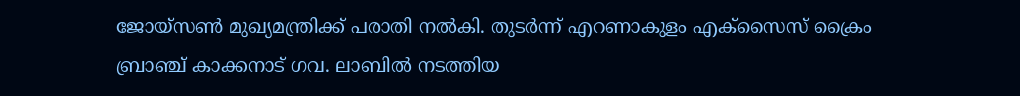ജോയ്സണ്‍ മുഖ്യമന്ത്രിക്ക്‌ പരാതി നല്‍കി. തുടര്‍ന്ന്‌ എറണാകുളം എക്സൈസ്‌ ക്രൈം ബ്രാഞ്ച്‌ കാക്കനാട്‌ ഗവ. ലാബില്‍ നടത്തിയ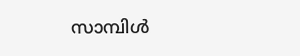സാമ്പിള്‍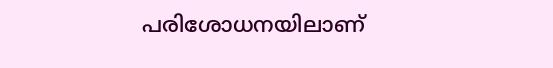പരിശോധനയിലാണ്‌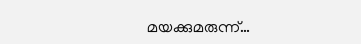മയക്കുമരുന്ന്‌…